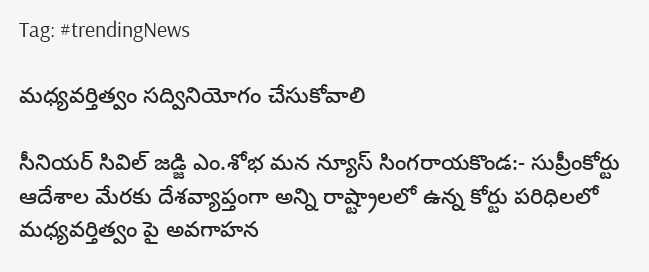Tag: #trendingNews

మధ్యవర్తిత్వం సద్వినియోగం చేసుకోవాలి

సీనియర్ సివిల్ జడ్జి ఎం.శోభ మన న్యూస్ సింగరాయకొండ:- సుప్రీంకోర్టు ఆదేశాల మేరకు దేశవ్యాప్తంగా అన్ని రాష్ట్రాలలో ఉన్న కోర్టు పరిధిలలో మధ్యవర్తిత్వం పై అవగాహన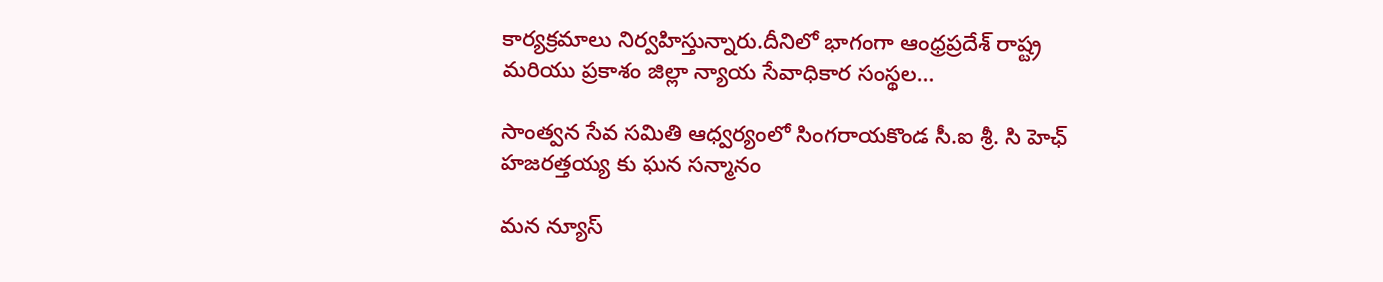కార్యక్రమాలు నిర్వహిస్తున్నారు.దీనిలో భాగంగా ఆంధ్రప్రదేశ్ రాష్ట్ర మరియు ప్రకాశం జిల్లా న్యాయ సేవాధికార సంస్థల…

సాంత్వన సేవ సమితి ఆధ్వర్యంలో సింగరాయకొండ సీ.ఐ శ్రీ. సి హెఛ్ హజరత్తయ్య కు ఘన సన్మానం

మన న్యూస్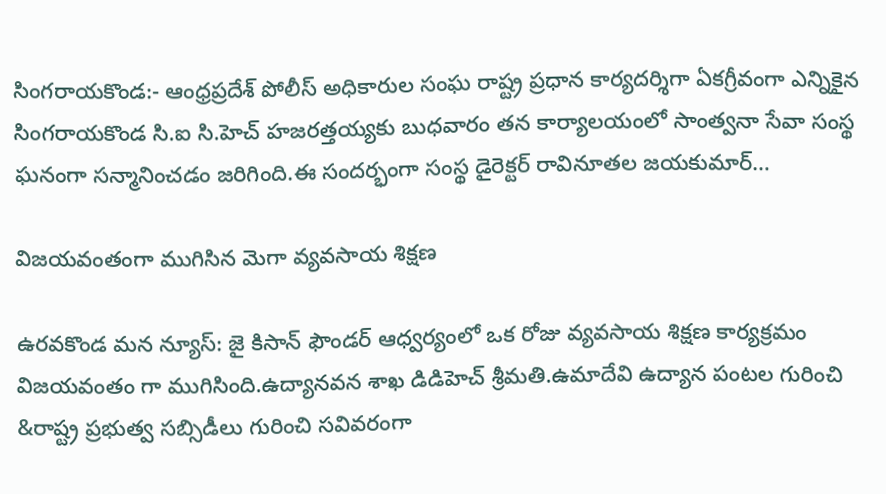సింగరాయకొండ:- ఆంధ్రప్రదేశ్ పోలీస్ అధికారుల సంఘ రాష్ట్ర ప్రధాన కార్యదర్శిగా ఏకగ్రీవంగా ఎన్నికైన సింగరాయకొండ సి.ఐ సి.హెచ్ హజరత్తయ్యకు బుధవారం తన కార్యాలయంలో సాంత్వనా సేవా సంస్థ ఘనంగా సన్మానించడం జరిగింది.ఈ సందర్భంగా సంస్థ డైరెక్టర్ రావినూతల జయకుమార్…

విజయవంతంగా ముగిసిన మెగా వ్యవసాయ శిక్షణ

ఉరవకొండ మన న్యూస్: జై కిసాన్ ఫౌండర్ ఆధ్వర్యంలో ఒక రోజు వ్యవసాయ శిక్షణ కార్యక్రమం విజయవంతం గా ముగిసింది.ఉద్యానవన శాఖ డిడిహెచ్ శ్రీమతి.ఉమాదేవి ఉద్యాన పంటల గురించి &రాష్ట్ర ప్రభుత్వ సబ్సిడీలు గురించి సవివరంగా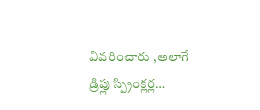వివరించారు ,అలాగే డ్రిప్లు స్ప్రింక్లర్ల…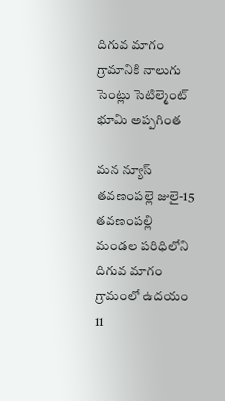దిగువ మాగం గ్రామానికి నాలుగు సెంట్లు సెటిల్మెంట్ భూమి అప్పగింత

మన న్యూస్ తవణంపల్లె జులై-15 తవణంపల్లి మండల పరిధిలోని దిగువ మాగం గ్రామంలో ఉదయం 11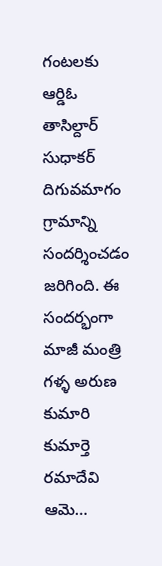గంటలకు ఆర్డిఓ తాసిల్దార్ సుధాకర్ దిగువమాగం గ్రామాన్ని సందర్శించడం జరిగింది. ఈ సందర్భంగా మాజీ మంత్రి గళ్ళ అరుణ కుమారి కుమార్తె రమాదేవి ఆమె…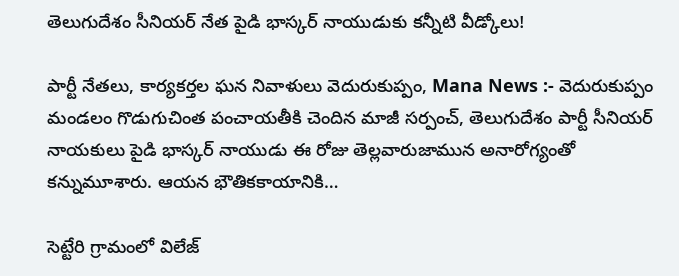తెలుగుదేశం సీనియర్ నేత పైడి భాస్కర్ నాయుడుకు కన్నీటి వీడ్కోలు!

పార్టీ నేతలు, కార్యకర్తల ఘన నివాళులు వెదురుకుప్పం, Mana News :- వెదురుకుప్పం మండలం గొడుగుచింత పంచాయతీకి చెందిన మాజీ సర్పంచ్, తెలుగుదేశం పార్టీ సీనియర్ నాయకులు పైడి భాస్కర్ నాయుడు ఈ రోజు తెల్లవారుజామున అనారోగ్యంతో కన్నుమూశారు. ఆయన భౌతికకాయానికి…

సెట్టేరి గ్రామంలో విలేజ్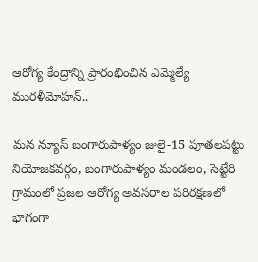ఆరోగ్య కేంద్రాన్ని ప్రారంభించిన ఎమ్మెల్యే మురళీమోహన్..

మన న్యూస్ బంగారుపాళ్యం జులై-15 పూతలపట్టు నియోజకవర్గం, బంగారుపాళ్యం మండలం, సెట్టేరి గ్రామంలో ప్రజల ఆరోగ్య అవసరాల పరిరక్షణలో భాగంగా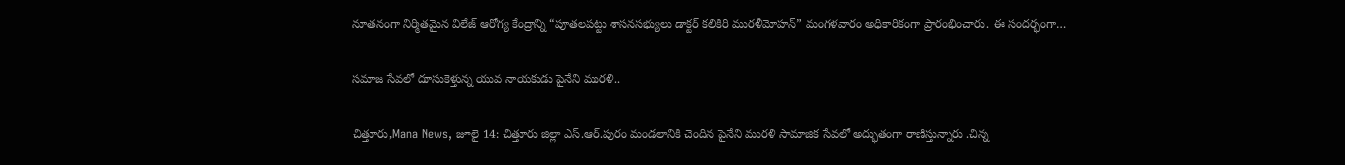నూతనంగా నిర్మితమైన విలేజ్ ఆరోగ్య కేంద్రాన్ని “పూతలపట్టు శాసనసభ్యులు డాక్టర్ కలికిరి మురళీమోహన్” మంగళవారం అధికారికంగా ప్రారంభించారు. ఈ సందర్భంగా…

సమాజ సేవలో దూసుకెళ్తున్న యువ నాయకుడు పైనేని మురళి..

చిత్తూరు,Mana News, జూలై 14: చిత్తూరు జిల్లా ఎస్.ఆర్.పురం మండలానికి చెందిన పైనేని మురళి సామాజిక సేవలో అద్భుతంగా రాణిస్తున్నారు .చిన్న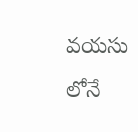వయసు లోనే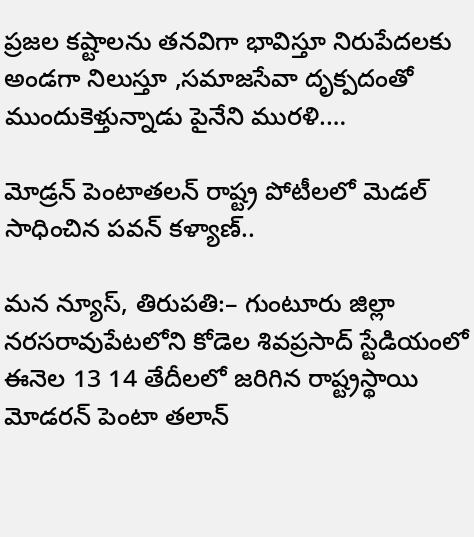ప్రజల కష్టాలను తనవిగా భావిస్తూ నిరుపేదలకు అండగా నిలుస్తూ ,సమాజసేవా దృక్పదంతో ముందుకెళ్తున్నాడు పైనేని మురళి.…

మోడ్రన్ పెంటాతలన్ రాష్ట్ర పోటీలలో మెడల్ సాధించిన పవన్ కళ్యాణ్..

మన న్యూస్, తిరుపతి:– గుంటూరు జిల్లా నరసరావుపేటలోని కోడెల శివప్రసాద్ స్టేడియంలో ఈనెల 13 14 తేదీలలో జరిగిన రాష్ట్రస్థాయి మోడరన్ పెంటా తలాన్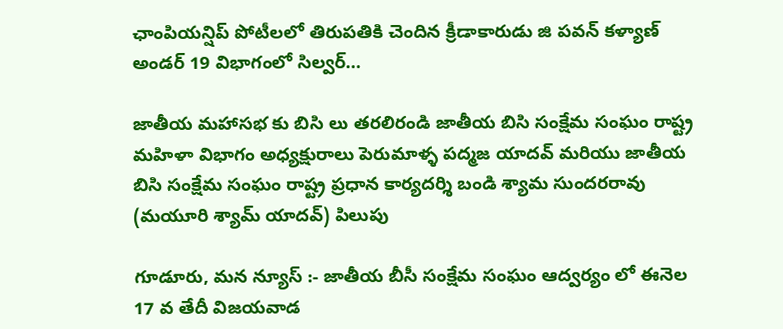ఛాంపియన్షిప్ పోటీలలో తిరుపతికి చెందిన క్రీడాకారుడు జి పవన్ కళ్యాణ్ అండర్ 19 విభాగంలో సిల్వర్…

జాతీయ మహాసభ కు బిసి లు తరలిరండి జాతీయ బిసి సంక్షేమ సంఘం రాష్ట్ర మహిళా విభాగం అధ్యక్షురాలు పెరుమాళ్ళ పద్మజ యాదవ్ మరియు జాతీయ బిసి సంక్షేమ సంఘం రాష్ట్ర ప్రధాన కార్యదర్శి బండి శ్యామ సుందరరావు (మయూరి శ్యామ్ యాదవ్) పిలుపు

గూడూరు, మన న్యూస్ :- జాతీయ బీసీ సంక్షేమ సంఘం ఆద్వర్యం లో ఈనెల 17 వ తేదీ విజయవాడ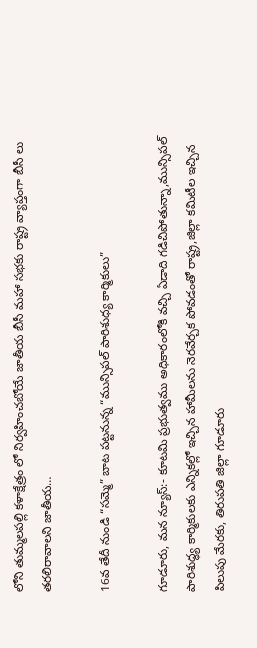లోని తుమ్మలపల్లి కళాక్షేత్రం లో నిర్వహించబోయే జాతీయ బీసీ మహా సభకు రాష్ట్ర వ్యాప్తంగా బీసీ లు తరలిరావాలని జాతీయ…

16వ తేదీ నుండి “సమ్మె” బాట పట్టనున్న “మున్సిపల్ పారిశుధ్య కార్మికులు”

గూడూరు, మన న్యూస్:- కూటమి ప్రభుత్వము అధికారంలోకి వచ్చి ఏడాది గడిచిపోతున్నా,మున్సిపల్ పారిశుద్ధ్య కార్మికులకు ఎన్నికల్లో ఇచ్చిన హామీలను నెరవేర్చక పోవడంతో రాష్ట్ర,జిల్లా కమిటీల ఇచ్చిన పిలుపు మేరకు, తిరుపతి జిల్లా గూడూరు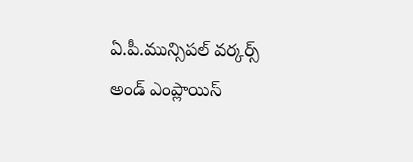ఏ.పీ.మున్సిపల్ వర్కర్స్ అండ్ ఎంప్లాయిస్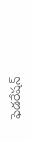ఫెడరేషన్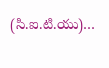(సి.ఐ.టి.యు)…